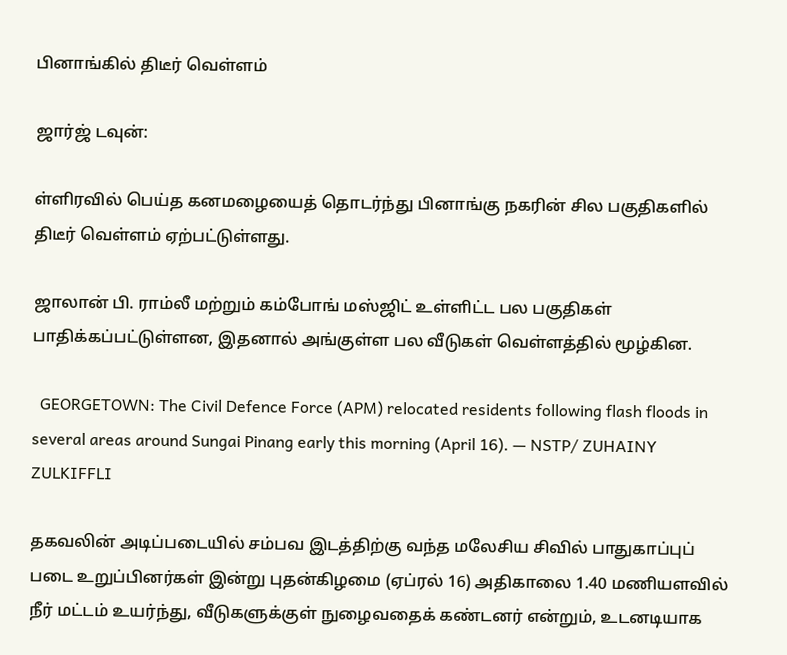பினாங்கில் திடீர் வெள்ளம்

ஜார்ஜ் டவுன்:

ள்ளிரவில் பெய்த கனமழையைத் தொடர்ந்து பினாங்கு நகரின் சில பகுதிகளில் திடீர் வெள்ளம் ஏற்பட்டுள்ளது.

ஜாலான் பி. ராம்லீ மற்றும் கம்போங் மஸ்ஜிட் உள்ளிட்ட பல பகுதிகள் பாதிக்கப்பட்டுள்ளன, இதனால் அங்குள்ள பல வீடுகள் வெள்ளத்தில் மூழ்கின.

  GEORGETOWN: The Civil Defence Force (APM) relocated residents following flash floods in several areas around Sungai Pinang early this morning (April 16). — NSTP/ ZUHAINY ZULKIFFLI

தகவலின் அடிப்படையில் சம்பவ இடத்திற்கு வந்த மலேசிய சிவில் பாதுகாப்புப் படை உறுப்பினர்கள் இன்று புதன்கிழமை (ஏப்ரல் 16) அதிகாலை 1.40 மணியளவில் நீர் மட்டம் உயர்ந்து, வீடுகளுக்குள் நுழைவதைக் கண்டனர் என்றும், உடனடியாக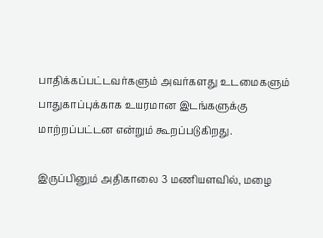பாதிக்கப்பட்டவர்களும் அவர்களது உடமைகளும் பாதுகாப்புக்காக உயரமான இடங்களுக்கு மாற்றப்பட்டன என்றும் கூறப்படுகிறது.

இருப்பினும் அதிகாலை 3 மணியளவில், மழை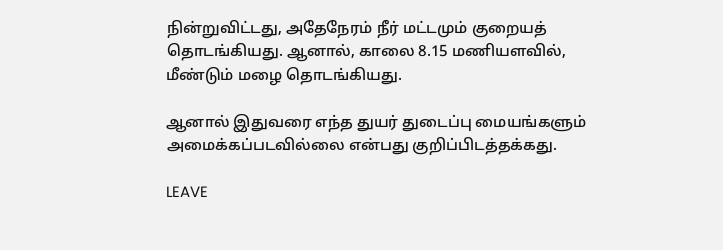நின்றுவிட்டது, அதேநேரம் நீர் மட்டமும் குறையத் தொடங்கியது. ஆனால், காலை 8.15 மணியளவில், மீண்டும் மழை தொடங்கியது.

ஆனால் இதுவரை எந்த துயர் துடைப்பு மையங்களும் அமைக்கப்படவில்லை என்பது குறிப்பிடத்தக்கது.

LEAVE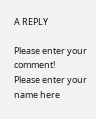A REPLY

Please enter your comment!
Please enter your name here